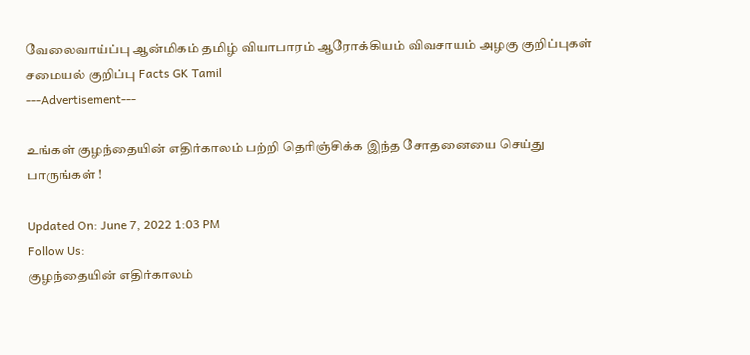வேலைவாய்ப்பு ஆன்மிகம் தமிழ் வியாபாரம் ஆரோக்கியம் விவசாயம் அழகு குறிப்புகள் சமையல் குறிப்பு Facts GK Tamil
---Advertisement---

உங்கள் குழந்தையின் எதிர்காலம் பற்றி தெரிஞ்சிக்க இந்த சோதனையை செய்து பாருங்கள் !

Updated On: June 7, 2022 1:03 PM
Follow Us:
குழந்தையின் எதிர்காலம்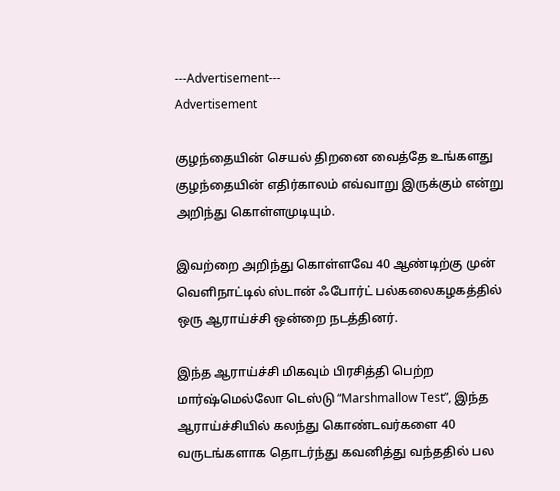---Advertisement---
Advertisement

குழந்தையின் செயல் திறனை வைத்தே உங்களது குழந்தையின் எதிர்காலம் எவ்வாறு இருக்கும் என்று அறிந்து கொள்ளமுடியும்.

இவற்றை அறிந்து கொள்ளவே 40 ஆண்டிற்கு முன் வெளிநாட்டில் ஸ்டான் ஃபோர்ட் பல்கலைகழகத்தில் ஒரு ஆராய்ச்சி ஒன்றை நடத்தினர்.

இந்த ஆராய்ச்சி மிகவும் பிரசித்தி பெற்ற மார்ஷ்மெல்லோ டெஸ்டு “Marshmallow Test”, இந்த ஆராய்ச்சியில் கலந்து கொண்டவர்களை 40 வருடங்களாக தொடர்ந்து கவனித்து வந்ததில் பல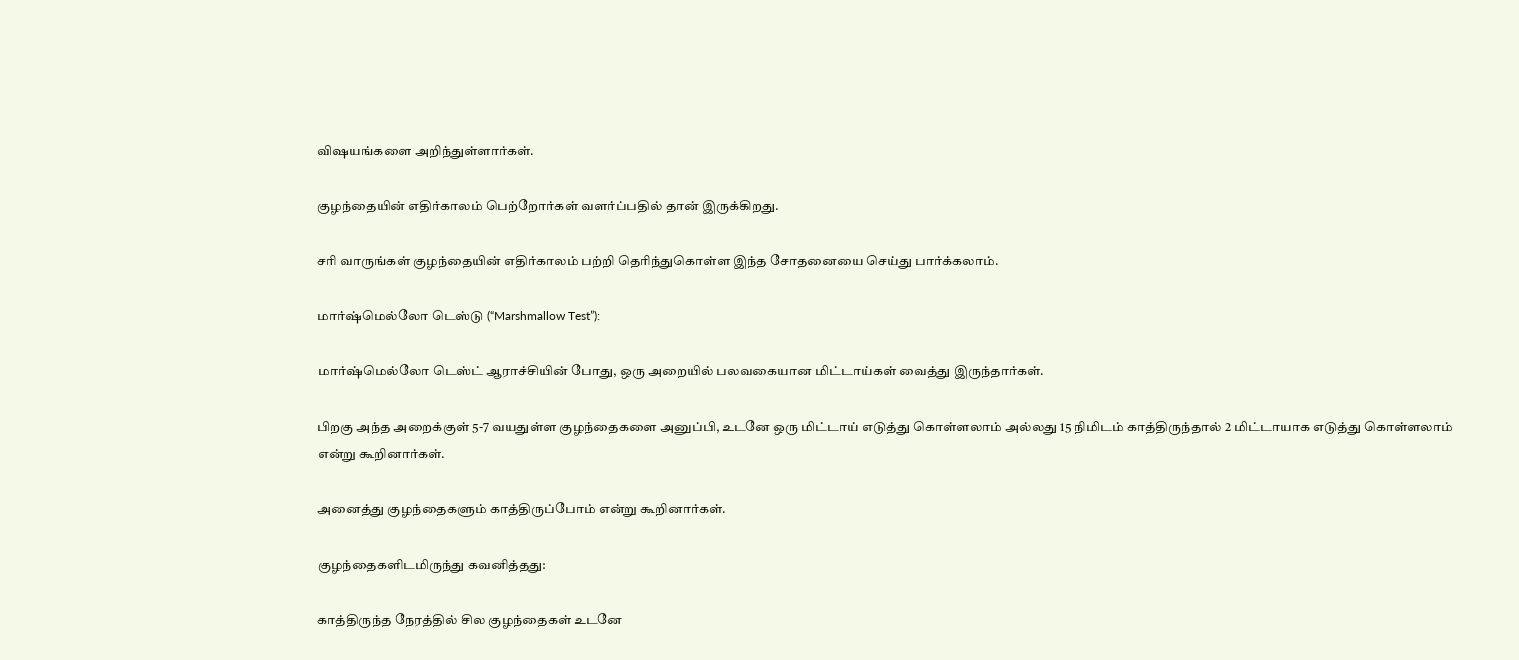விஷயங்களை அறிந்துள்ளார்கள்.

குழந்தையின் எதிர்காலம் பெற்றோர்கள் வளர்ப்பதில் தான் இருக்கிறது.

சரி வாருங்கள் குழந்தையின் எதிர்காலம் பற்றி தெரிந்துகொள்ள இந்த சோதனையை செய்து பார்க்கலாம்.

மார்ஷ்மெல்லோ டெஸ்டு (“Marshmallow Test”):

மார்ஷ்மெல்லோ டெஸ்ட் ஆராச்சியின் போது, ஒரு அறையில் பலவகையான மிட்டாய்கள் வைத்து இருந்தார்கள்.

பிறகு அந்த அறைக்குள் 5-7 வயதுள்ள குழந்தைகளை அனுப்பி, உடனே ஒரு மிட்டாய் எடுத்து கொள்ளலாம் அல்லது 15 நிமிடம் காத்திருந்தால் 2 மிட்டாயாக எடுத்து கொள்ளலாம் என்று கூறினார்கள்.

அனைத்து குழந்தைகளும் காத்திருப்போம் என்று கூறினார்கள்.

குழந்தைகளிடமிருந்து கவனித்தது:

காத்திருந்த நேரத்தில் சில குழந்தைகள் உடனே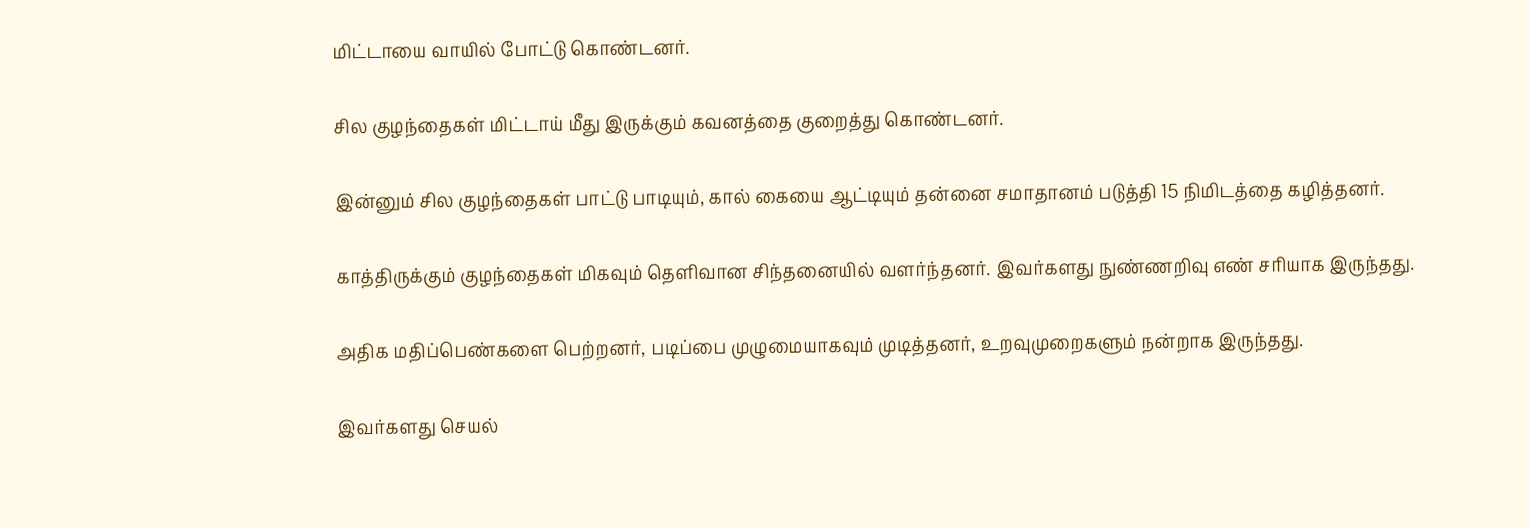மிட்டாயை வாயில் போட்டு கொண்டனர்.

சில குழந்தைகள் மிட்டாய் மீது இருக்கும் கவனத்தை குறைத்து கொண்டனர்.

இன்னும் சில குழந்தைகள் பாட்டு பாடியும், கால் கையை ஆட்டியும் தன்னை சமாதானம் படுத்தி 15 நிமிடத்தை கழித்தனர்.

காத்திருக்கும் குழந்தைகள் மிகவும் தெளிவான சிந்தனையில் வளர்ந்தனர். இவர்களது நுண்ணறிவு எண் சரியாக இருந்தது.

அதிக மதிப்பெண்களை பெற்றனர், படிப்பை முழுமையாகவும் முடித்தனர், உறவுமுறைகளும் நன்றாக இருந்தது.

இவர்களது செயல்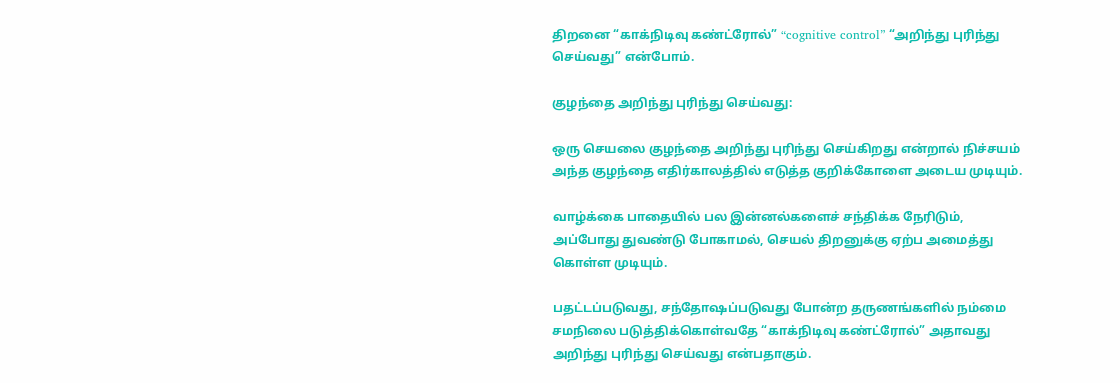திறனை “காக்நிடிவு கண்ட்ரோல்” “cognitive control” “அறிந்து புரிந்து செய்வது” என்போம்.

குழந்தை அறிந்து புரிந்து செய்வது:

ஒரு செயலை குழந்தை அறிந்து புரிந்து செய்கிறது என்றால் நிச்சயம் அந்த குழந்தை எதிர்காலத்தில் எடுத்த குறிக்கோளை அடைய முடியும்.

வாழ்க்கை பாதையில் பல இன்னல்களைச் சந்திக்க நேரிடும், அப்போது துவண்டு போகாமல், செயல் திறனுக்கு ஏற்ப அமைத்து கொள்ள முடியும்.

பதட்டப்படுவது, சந்தோஷப்படுவது போன்ற தருணங்களில் நம்மை சமநிலை படுத்திக்கொள்வதே “காக்நிடிவு கண்ட்ரோல்” அதாவது அறிந்து புரிந்து செய்வது என்பதாகும்.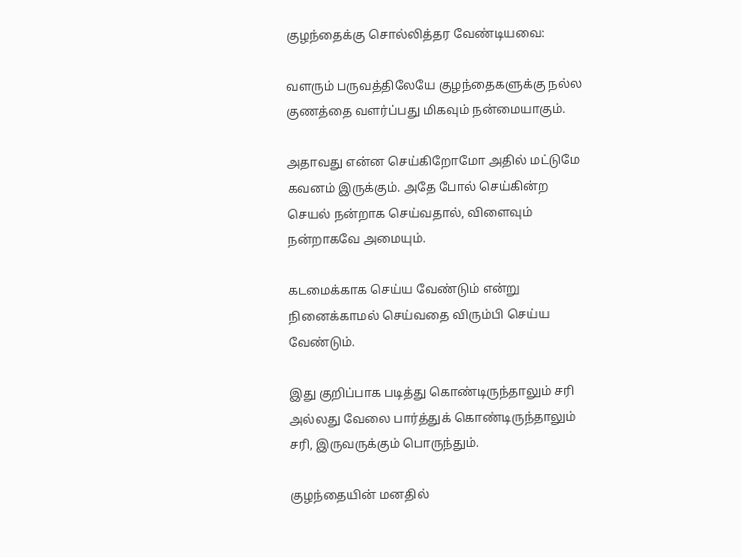குழந்தைக்கு சொல்லித்தர வேண்டியவை:

வளரும் பருவத்திலேயே குழந்தைகளுக்கு நல்ல குணத்தை வளர்ப்பது மிகவும் நன்மையாகும்.

அதாவது என்ன செய்கிறோமோ அதில் மட்டுமே கவனம் இருக்கும். அதே போல் செய்கின்ற செயல் நன்றாக செய்வதால், விளைவும் நன்றாகவே அமையும்.

கடமைக்காக செய்ய வேண்டும் என்று நினைக்காமல் செய்வதை விரும்பி செய்ய வேண்டும்.

இது குறிப்பாக படித்து கொண்டிருந்தாலும் சரி அல்லது வேலை பார்த்துக் கொண்டிருந்தாலும் சரி, இருவருக்கும் பொருந்தும்.

குழந்தையின் மனதில்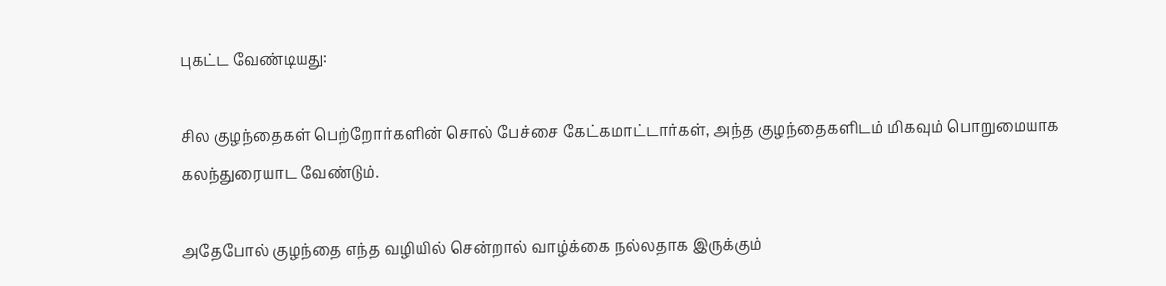புகட்ட வேண்டியது:

சில குழந்தைகள் பெற்றோர்களின் சொல் பேச்சை கேட்கமாட்டார்கள், அந்த குழந்தைகளிடம் மிகவும் பொறுமையாக கலந்துரையாட வேண்டும்.

அதேபோல் குழந்தை எந்த வழியில் சென்றால் வாழ்க்கை நல்லதாக இருக்கும்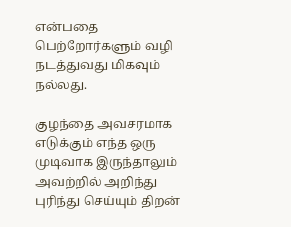என்பதை பெற்றோர்களும் வழி நடத்துவது மிகவும் நல்லது.

குழந்தை அவசரமாக எடுக்கும் எந்த ஒரு முடிவாக இருந்தாலும் அவற்றில் அறிந்து புரிந்து செய்யும் திறன்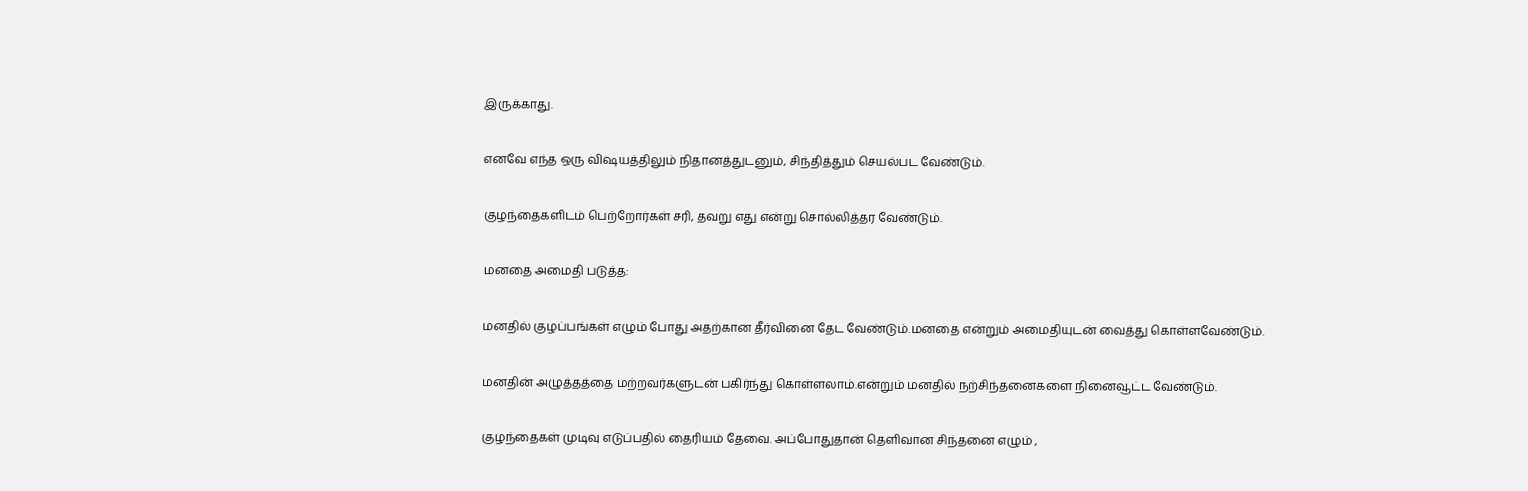இருக்காது.

எனவே எந்த ஒரு விஷயத்திலும் நிதானத்துடனும், சிந்தித்தும் செயல்பட வேண்டும்.

குழந்தைகளிடம் பெற்றோர்கள் சரி, தவறு எது என்று சொல்லித்தர வேண்டும்.

மனதை அமைதி படுத்த:

மனதில் குழப்பங்கள் எழும் போது அதற்கான தீர்வினை தேட வேண்டும்.மனதை என்றும் அமைதியுடன் வைத்து கொள்ளவேண்டும்.

மனதின் அழுத்தத்தை மற்றவர்களுடன் பகிர்ந்து கொள்ளலாம்.என்றும் மனதில் நற்சிந்தனைகளை நினைவூட்ட வேண்டும்.

குழந்தைகள் முடிவு எடுப்பதில் தைரியம் தேவை. அப்போதுதான் தெளிவான சிந்தனை எழும் ,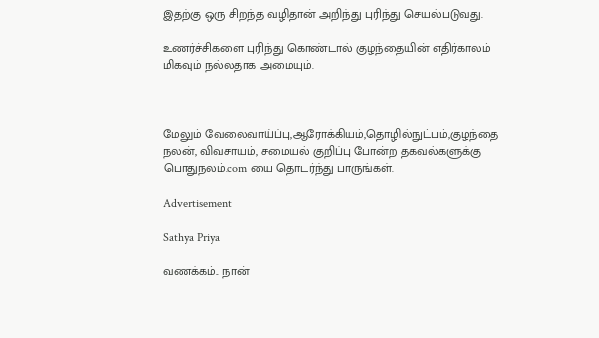இதற்கு ஒரு சிறந்த வழிதான் அறிந்து புரிந்து செயல்படுவது.

உணர்ச்சிகளை புரிந்து கொண்டால் குழந்தையின் எதிர்காலம் மிகவும் நல்லதாக அமையும்.



மேலும் வேலைவாய்ப்பு,ஆரோக்கியம்,தொழில்நுட்பம்,குழந்தை நலன், விவசாயம், சமையல் குறிப்பு போன்ற தகவல்களுக்கு பொதுநலம்.com யை தொடர்ந்து பாருங்கள்.

Advertisement

Sathya Priya

வணக்கம்.. நான்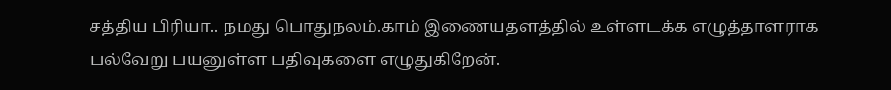சத்திய பிரியா.. நமது பொதுநலம்.காம் இணையதளத்தில் உள்ளடக்க எழுத்தாளராக பல்வேறு பயனுள்ள பதிவுகளை எழுதுகிறேன்.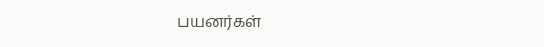பயனர்கள்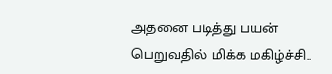அதனை படித்து பயன் பெறுவதில் மிக்க மகிழ்ச்சி..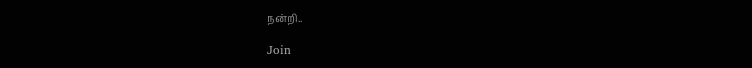நன்றி..

Join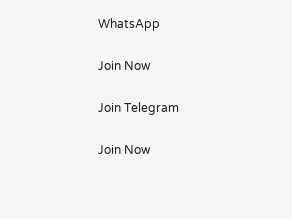WhatsApp

Join Now

Join Telegram

Join Now